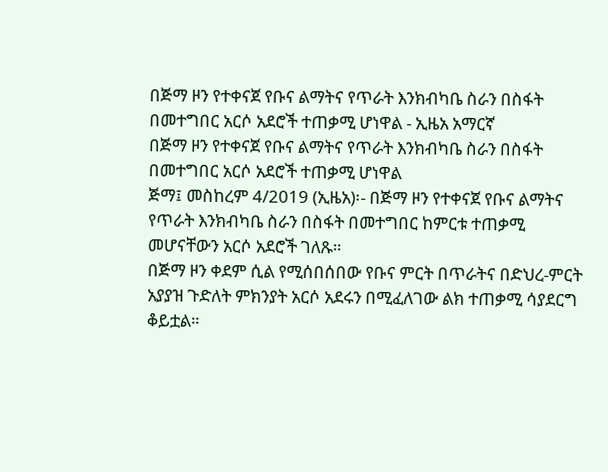በጅማ ዞን የተቀናጀ የቡና ልማትና የጥራት እንክብካቤ ስራን በስፋት በመተግበር አርሶ አደሮች ተጠቃሚ ሆነዋል - ኢዜአ አማርኛ
በጅማ ዞን የተቀናጀ የቡና ልማትና የጥራት እንክብካቤ ስራን በስፋት በመተግበር አርሶ አደሮች ተጠቃሚ ሆነዋል
ጅማ፤ መስከረም 4/2019 (ኢዜአ)፡- በጅማ ዞን የተቀናጀ የቡና ልማትና የጥራት እንክብካቤ ስራን በስፋት በመተግበር ከምርቱ ተጠቃሚ መሆናቸውን አርሶ አደሮች ገለጹ።
በጅማ ዞን ቀደም ሲል የሚሰበሰበው የቡና ምርት በጥራትና በድህረ-ምርት አያያዝ ጉድለት ምክንያት አርሶ አደሩን በሚፈለገው ልክ ተጠቃሚ ሳያደርግ ቆይቷል።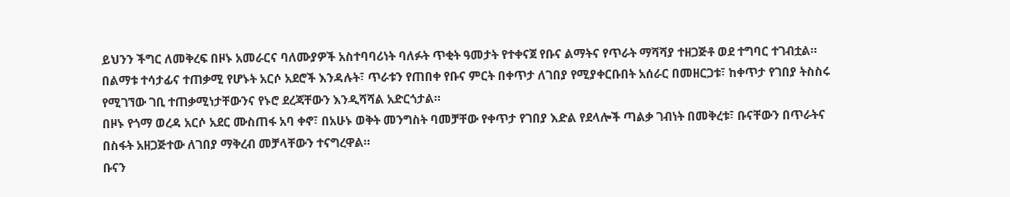ይህንን ችግር ለመቅረፍ በዞኑ አመራርና ባለሙያዎች አስተባባሪነት ባለፉት ጥቂት ዓመታት የተቀናጀ የቡና ልማትና የጥራት ማሻሻያ ተዘጋጅቶ ወደ ተግባር ተገብቷል።
በልማቱ ተሳታፊና ተጠቃሚ የሆኑት አርሶ አደሮች እንዳሉት፣ ጥራቱን የጠበቀ የቡና ምርት በቀጥታ ለገበያ የሚያቀርቡበት አሰራር በመዘርጋቱ፣ ከቀጥታ የገበያ ትስስሩ የሚገኘው ገቢ ተጠቃሚነታቸውንና የኑሮ ደረጃቸውን እንዲሻሻል አድርጎታል።
በዞኑ የጎማ ወረዳ አርሶ አደር ሙስጠፋ አባ ቀኖ፣ በአሁኑ ወቅት መንግስት ባመቻቸው የቀጥታ የገበያ እድል የደላሎች ጣልቃ ገብነት በመቅረቱ፣ ቡናቸውን በጥራትና በስፋት አዘጋጅተው ለገበያ ማቅረብ መቻላቸውን ተናግረዋል።
ቡናን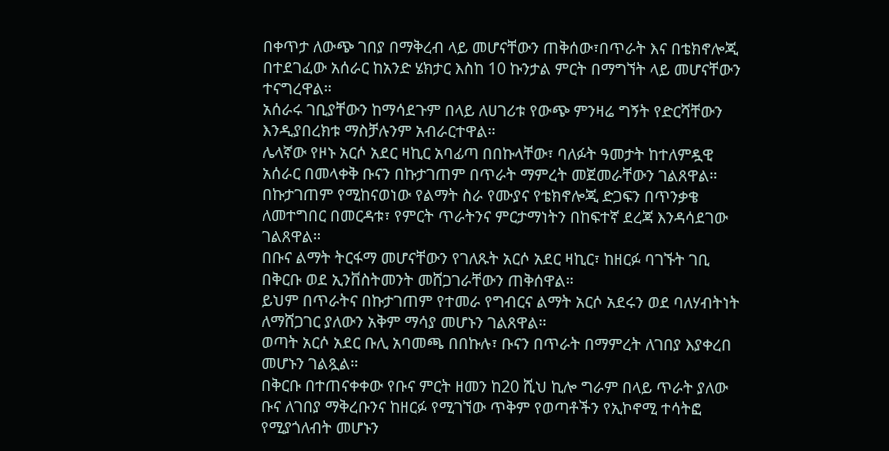በቀጥታ ለውጭ ገበያ በማቅረብ ላይ መሆናቸውን ጠቅሰው፣በጥራት እና በቴክኖሎጂ በተደገፈው አሰራር ከአንድ ሄክታር እስከ 10 ኩንታል ምርት በማግኘት ላይ መሆናቸውን ተናግረዋል።
አሰራሩ ገቢያቸውን ከማሳደጉም በላይ ለሀገሪቱ የውጭ ምንዛሬ ግኝት የድርሻቸውን እንዲያበረክቱ ማስቻሉንም አብራርተዋል።
ሌላኛው የዞኑ አርሶ አደር ዛኪር አባፊጣ በበኩላቸው፣ ባለፉት ዓመታት ከተለምዷዊ አሰራር በመላቀቅ ቡናን በኩታገጠም በጥራት ማምረት መጀመራቸውን ገልጸዋል።
በኩታገጠም የሚከናወነው የልማት ስራ የሙያና የቴክኖሎጂ ድጋፍን በጥንቃቄ ለመተግበር በመርዳቱ፣ የምርት ጥራትንና ምርታማነትን በከፍተኛ ደረጃ እንዳሳደገው ገልጸዋል።
በቡና ልማት ትርፋማ መሆናቸውን የገለጹት አርሶ አደር ዛኪር፣ ከዘርፉ ባገኙት ገቢ በቅርቡ ወደ ኢንቨስትመንት መሸጋገራቸውን ጠቅሰዋል።
ይህም በጥራትና በኩታገጠም የተመራ የግብርና ልማት አርሶ አደሩን ወደ ባለሃብትነት ለማሸጋገር ያለውን አቅም ማሳያ መሆኑን ገልጸዋል።
ወጣት አርሶ አደር ቡሊ አባመጫ በበኩሉ፣ ቡናን በጥራት በማምረት ለገበያ እያቀረበ መሆኑን ገልጿል።
በቅርቡ በተጠናቀቀው የቡና ምርት ዘመን ከ20 ሺህ ኪሎ ግራም በላይ ጥራት ያለው ቡና ለገበያ ማቅረቡንና ከዘርፉ የሚገኘው ጥቅም የወጣቶችን የኢኮኖሚ ተሳትፎ የሚያጎለብት መሆኑን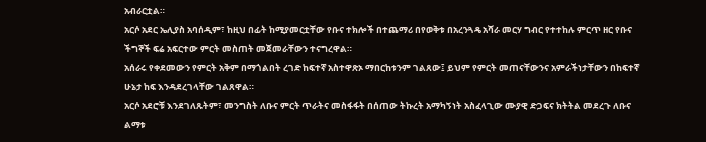አብራርቷል።
አርሶ አደር ኤሊያስ አባሰዲም፣ ከዚህ በፊት ከሚያመርቷቸው የቡና ተክሎች በተጨማሪ በየወቅቱ በአረንጓዴ አሻራ መርሃ ግብር የተተከሉ ምርጥ ዘር የቡና ችግኞች ፍሬ አፍርተው ምርት መስጠት መጀመራቸውን ተናግረዋል።
አሰራሩ የቀደመውን የምርት አቅም በማጎልበት ረገድ ከፍተኛ አስተዋጽኦ ማበርከቱንም ገልጸው፤ ይህም የምርት መጠናቸውንና አምራችነታቸውን በከፍተኛ ሁኔታ ከፍ እንዳደረገላቸው ገልጸዋል።
አርሶ አደሮቹ እንደገለጹትም፣ መንግስት ለቡና ምርት ጥራትና መስፋፋት በሰጠው ትኩረት አማካኝነት አስፈላጊው ሙያዊ ድጋፍና ክትትል መደረጉ ለቡና ልማቱ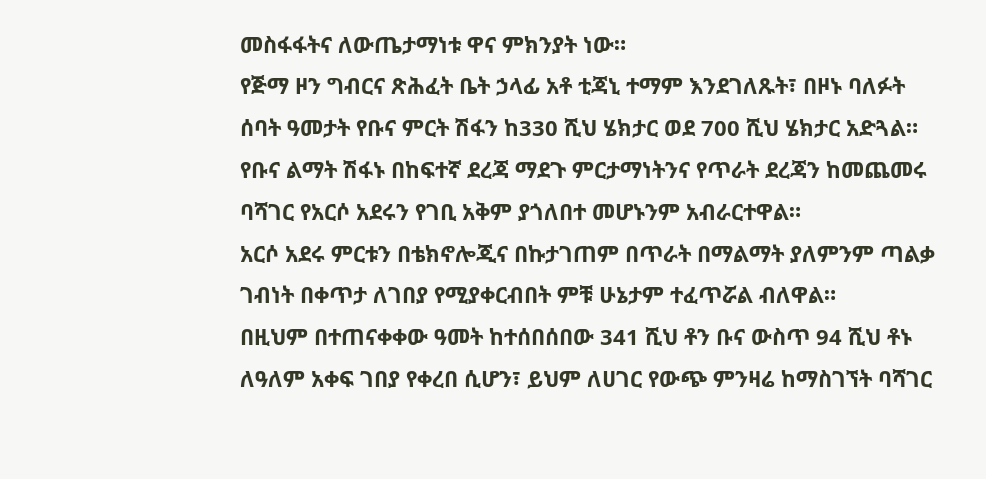መስፋፋትና ለውጤታማነቱ ዋና ምክንያት ነው።
የጅማ ዞን ግብርና ጽሕፈት ቤት ኃላፊ አቶ ቲጃኒ ተማም እንደገለጹት፣ በዞኑ ባለፉት ሰባት ዓመታት የቡና ምርት ሽፋን ከ330 ሺህ ሄክታር ወደ 700 ሺህ ሄክታር አድጓል።
የቡና ልማት ሽፋኑ በከፍተኛ ደረጃ ማደጉ ምርታማነትንና የጥራት ደረጃን ከመጨመሩ ባሻገር የአርሶ አደሩን የገቢ አቅም ያጎለበተ መሆኑንም አብራርተዋል።
አርሶ አደሩ ምርቱን በቴክኖሎጂና በኩታገጠም በጥራት በማልማት ያለምንም ጣልቃ ገብነት በቀጥታ ለገበያ የሚያቀርብበት ምቹ ሁኔታም ተፈጥሯል ብለዋል።
በዚህም በተጠናቀቀው ዓመት ከተሰበሰበው 341 ሺህ ቶን ቡና ውስጥ 94 ሺህ ቶኑ ለዓለም አቀፍ ገበያ የቀረበ ሲሆን፣ ይህም ለሀገር የውጭ ምንዛሬ ከማስገኘት ባሻገር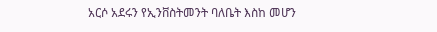አርሶ አደሩን የኢንቨስትመንት ባለቤት እስከ መሆን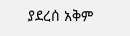ያደረሰ አቅም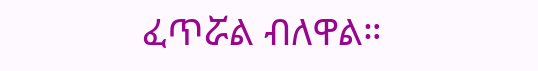ፈጥሯል ብለዋል።